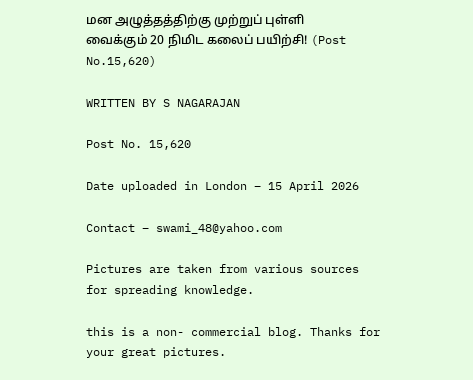மன அழுத்தத்திற்கு முற்றுப் புள்ளி வைக்கும் 20 நிமிட கலைப் பயிற்சி! (Post No.15,620)

WRITTEN BY S NAGARAJAN

Post No. 15,620

Date uploaded in London – 15 April 2026

Contact – swami_48@yahoo.com

Pictures are taken from various sources for spreading knowledge.

this is a non- commercial blog. Thanks for your great pictures.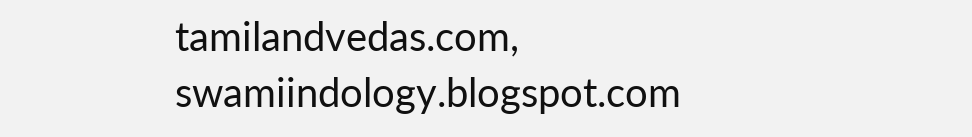tamilandvedas.com, swamiindology.blogspot.com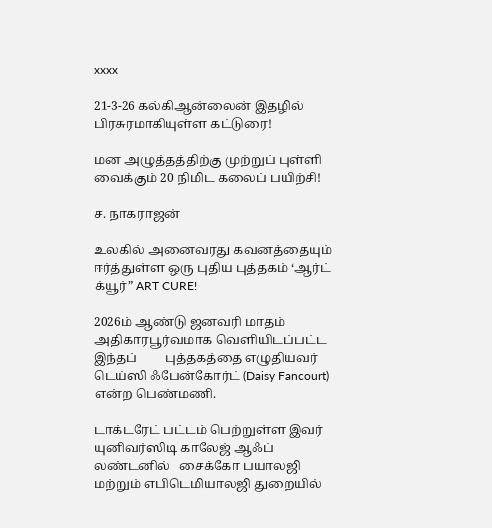xxxx

21-3-26 கல்கிஆன்லைன் இதழில் பிரசுரமாகியுள்ள கட்டுரை!

மன அழுத்தத்திற்கு முற்றுப் புள்ளி வைக்கும் 20 நிமிட கலைப் பயிற்சி!

ச. நாகராஜன்

உலகில் அனைவரது கவனத்தையும் ஈர்த்துள்ள ஒரு புதிய புத்தகம் ‘ஆர்ட் க்யூர்” ART CURE!

2026ம் ஆண்டு ஜனவரி மாதம் அதிகாரபூர்வமாக வெளியிடப்பட்ட இந்தப்         புத்தகத்தை எழுதியவர் டெய்ஸி ஃபேன்கோர்ட் (Daisy Fancourt) என்ற பெண்மணி.

டாக்டரேட் பட்டம் பெற்றுள்ள இவர் யுனிவர்ஸிடி காலேஜ் ஆஃப் லண்டனில்   சைக்கோ பயாலஜி மற்றும் எபிடெமியாலஜி துறையில்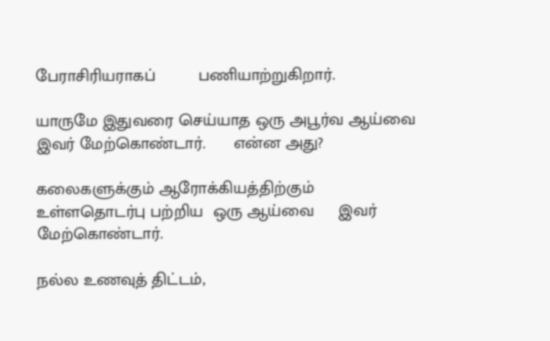பேராசிரியராகப்         பணியாற்றுகிறார்.

யாருமே இதுவரை செய்யாத ஒரு அபூர்வ ஆய்வை இவர் மேற்கொண்டார்.      என்ன அது?

கலைகளுக்கும் ஆரோக்கியத்திற்கும் உள்ளதொடர்பு பற்றிய  ஒரு ஆய்வை     இவர் மேற்கொண்டார்.

நல்ல உணவுத் திட்டம்,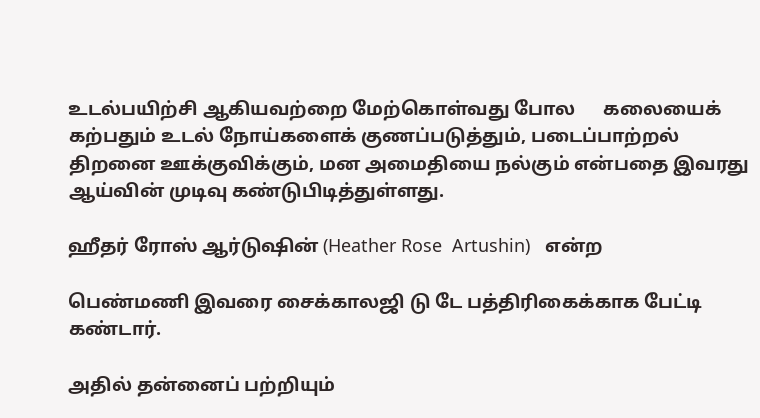உடல்பயிற்சி ஆகியவற்றை மேற்கொள்வது போல      கலையைக் கற்பதும் உடல் நோய்களைக் குணப்படுத்தும், படைப்பாற்றல் திறனை ஊக்குவிக்கும், மன அமைதியை நல்கும் என்பதை இவரது ஆய்வின் முடிவு கண்டுபிடித்துள்ளது.

ஹீதர் ரோஸ் ஆர்டுஷின் (Heather Rose  Artushin)   என்ற

பெண்மணி இவரை சைக்காலஜி டு டே பத்திரிகைக்காக பேட்டி  கண்டார்.

அதில் தன்னைப் பற்றியும்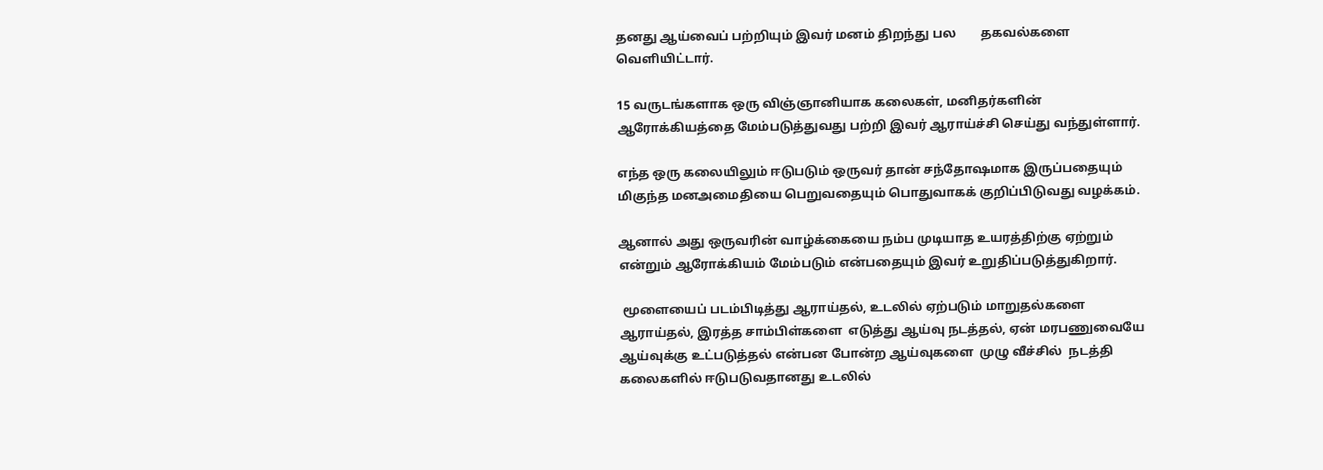தனது ஆய்வைப் பற்றியும் இவர் மனம் திறந்து பல        தகவல்களை வெளியிட்டார்.

15 வருடங்களாக ஒரு விஞ்ஞானியாக கலைகள், மனிதர்களின் ஆரோக்கியத்தை மேம்படுத்துவது பற்றி இவர் ஆராய்ச்சி செய்து வந்துள்ளார்.

எந்த ஒரு கலையிலும் ஈடுபடும் ஒருவர் தான் சந்தோஷமாக இருப்பதையும்       மிகுந்த மனஅமைதியை பெறுவதையும் பொதுவாகக் குறிப்பிடுவது வழக்கம்.

ஆனால் அது ஒருவரின் வாழ்க்கையை நம்ப முடியாத உயரத்திற்கு ஏற்றும்      என்றும் ஆரோக்கியம் மேம்படும் என்பதையும் இவர் உறுதிப்படுத்துகிறார்.

 மூளையைப் படம்பிடித்து ஆராய்தல், உடலில் ஏற்படும் மாறுதல்களை         ஆராய்தல், இரத்த சாம்பிள்களை  எடுத்து ஆய்வு நடத்தல், ஏன் மரபணுவையே ஆய்வுக்கு உட்படுத்தல் என்பன போன்ற ஆய்வுகளை  முழு வீச்சில்  நடத்தி  கலைகளில் ஈடுபடுவதானது உடலில்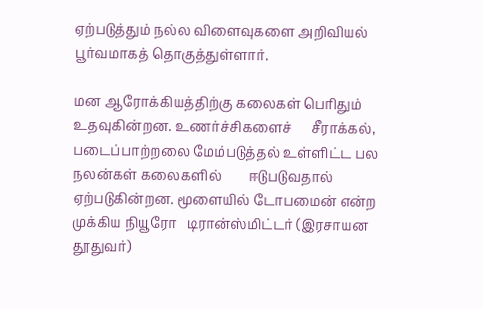ஏற்படுத்தும் நல்ல விளைவுகளை அறிவியல் பூர்வமாகத் தொகுத்துள்ளார்.

மன ஆரோக்கியத்திற்கு கலைகள் பெரிதும் உதவுகின்றன. உணர்ச்சிகளைச்      சீராக்கல், படைப்பாற்றலை மேம்படுத்தல் உள்ளிட்ட பல நலன்கள் கலைகளில்        ஈடுபடுவதால் ஏற்படுகின்றன. மூளையில் டோபமைன் என்ற முக்கிய நியூரோ   டிரான்ஸ்மிட்டர் (இரசாயன தூதுவர்)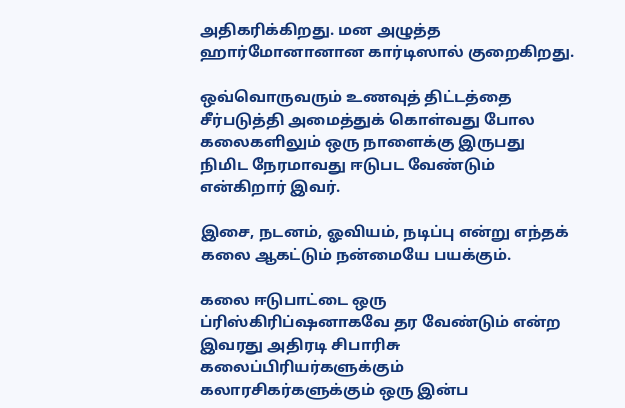அதிகரிக்கிறது. மன அழுத்த            ஹார்மோனானான கார்டிஸால் குறைகிறது.

ஒவ்வொருவரும் உணவுத் திட்டத்தை சீர்படுத்தி அமைத்துக் கொள்வது போல   கலைகளிலும் ஒரு நாளைக்கு இருபது நிமிட நேரமாவது ஈடுபட வேண்டும்      என்கிறார் இவர்.

இசை, நடனம், ஓவியம், நடிப்பு என்று எந்தக் கலை ஆகட்டும் நன்மையே பயக்கும்.

கலை ஈடுபாட்டை ஒரு ப்ரிஸ்கிரிப்ஷனாகவே தர வேண்டும் என்ற இவரது அதிரடி சிபாரிசு கலைப்பிரியர்களுக்கும் கலாரசிகர்களுக்கும் ஒரு இன்ப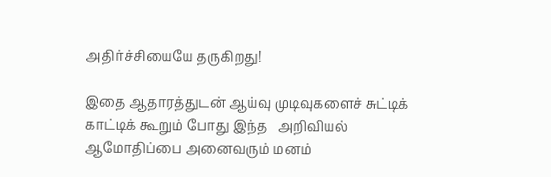அதிர்ச்சியையே தருகிறது!

இதை ஆதாரத்துடன் ஆய்வு முடிவுகளைச் சுட்டிக் காட்டிக் கூறும் போது இந்த   அறிவியல் ஆமோதிப்பை அனைவரும் மனம்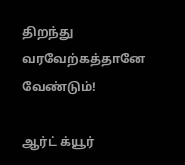திறந்து வரவேற்கத்தானே வேண்டும்!

ஆர்ட் க்யூர்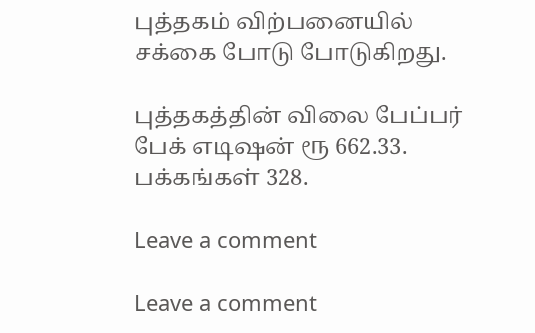புத்தகம் விற்பனையில் சக்கை போடு போடுகிறது.

புத்தகத்தின் விலை பேப்பர் பேக் எடிஷன் ரூ 662.33. பக்கங்கள் 328.

Leave a comment

Leave a comment